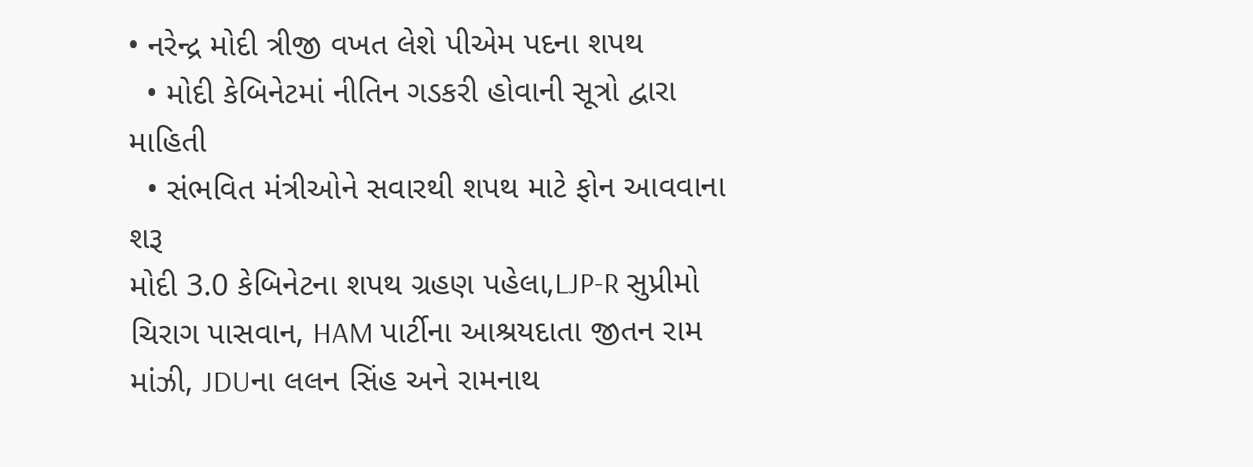• નરેન્દ્ર મોદી ત્રીજી વખત લેશે પીએમ પદના શપથ
  • મોદી કેબિનેટમાં નીતિન ગડકરી હોવાની સૂત્રો દ્વારા માહિતી
  • સંભવિત મંત્રીઓને સવારથી શપથ માટે ફોન આવવાના શરૂ
મોદી 3.0 કેબિનેટના શપથ ગ્રહણ પહેલા,LJP-R સુપ્રીમો ચિરાગ પાસવાન, HAM પાર્ટીના આશ્રયદાતા જીતન રામ માંઝી, JDUના લલન સિંહ અને રામનાથ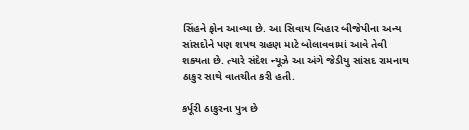સિંહને ફોન આવ્યા છે. આ સિવાય બિહાર બીજેપીના અન્ય સાંસદોને પણ શપથ ગ્રહણ માટે બોલાવવામાં આવે તેવી શક્યતા છે. ત્યારે સંદેશ ન્યૂઝે આ અંગે જેડીયુ સાંસદ રામનાથ ઠાકુર સાથે વાતચીત કરી હતી.

કર્પૂરી ઠાકુરના પુત્ર છે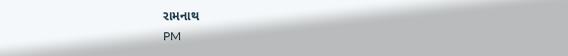રામનાથ
PM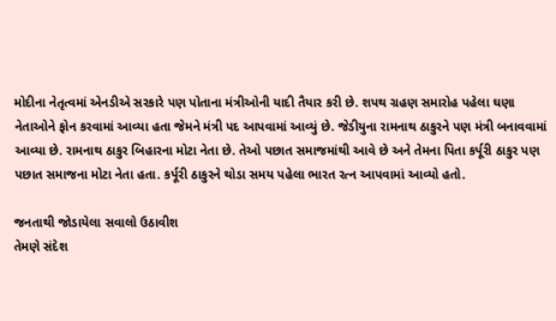મોદીના નેતૃત્વમાં એનડીએ સરકારે પણ પોતાના મંત્રીઓની યાદી તૈયાર કરી છે. શપથ ગ્રહણ સમારોહ પહેલા ઘણા નેતાઓને ફોન કરવામાં આવ્યા હતા જેમને મંત્રી પદ આપવામાં આવ્યું છે. જેડીયુના રામનાથ ઠાકુરને પણ મંત્રી બનાવવામાં આવ્યા છે. રામનાથ ઠાકુર બિહારના મોટા નેતા છે. તેઓ પછાત સમાજમાંથી આવે છે અને તેમના પિતા કર્પૂરી ઠાકુર પણ પછાત સમાજના મોટા નેતા હતા. કર્પૂરી ઠાકુરને થોડા સમય પહેલા ભારત રત્ન આપવામાં આવ્યો હતો.

જનતાથી જોડાયેલા સવાલો ઉઠાવીશ
તેમણે સંદેશ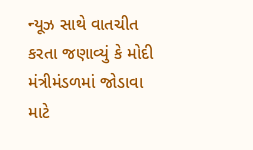ન્યૂઝ સાથે વાતચીત કરતા જણાવ્યું કે મોદી મંત્રીમંડળમાં જોડાવા માટે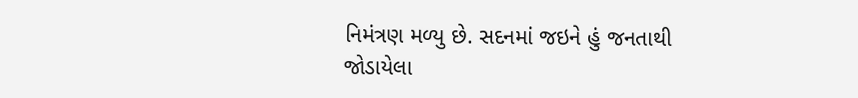નિમંત્રણ મળ્યુ છે. સદનમાં જઇને હું જનતાથી જોડાયેલા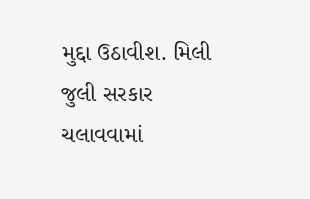મુદ્દા ઉઠાવીશ. મિલી જુલી સરકાર ચલાવવામાં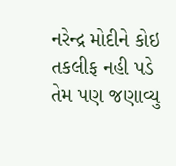નરેન્દ્ર મોદીને કોઇ તકલીફ નહી પડે તેમ પણ જણાવ્યુ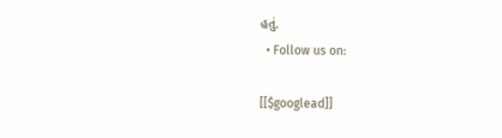હતું.
  • Follow us on:

[[$googlead]]